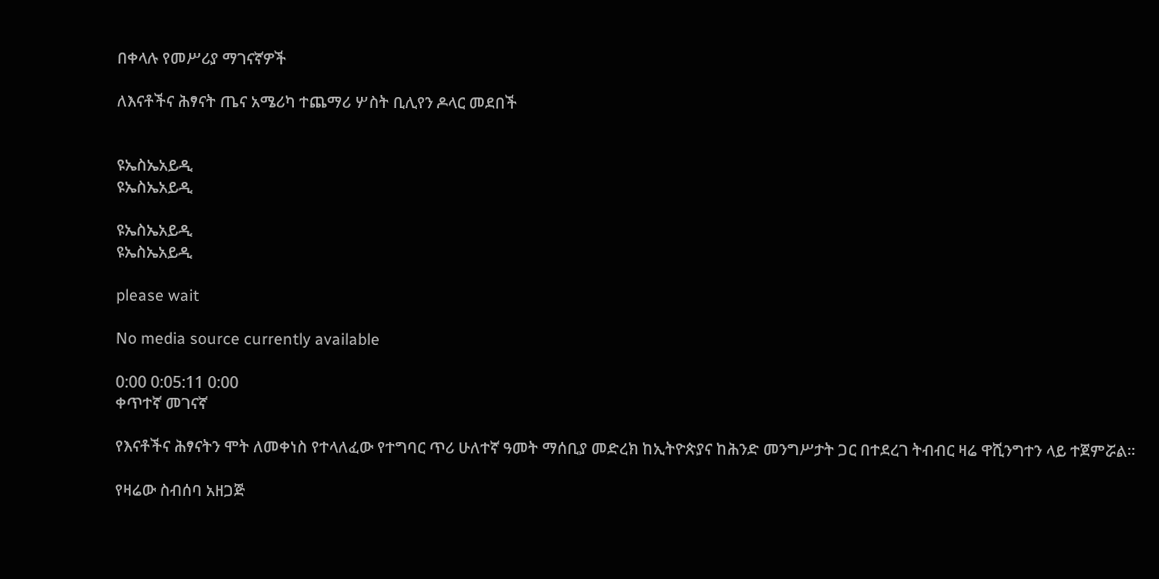በቀላሉ የመሥሪያ ማገናኛዎች

ለእናቶችና ሕፃናት ጤና አሜሪካ ተጨማሪ ሦስት ቢሊየን ዶላር መደበች


ዩኤስኤአይዲ
ዩኤስኤአይዲ

ዩኤስኤአይዲ
ዩኤስኤአይዲ

please wait

No media source currently available

0:00 0:05:11 0:00
ቀጥተኛ መገናኛ

የእናቶችና ሕፃናትን ሞት ለመቀነስ የተላለፈው የተግባር ጥሪ ሁለተኛ ዓመት ማሰቢያ መድረክ ከኢትዮጵያና ከሕንድ መንግሥታት ጋር በተደረገ ትብብር ዛሬ ዋሺንግተን ላይ ተጀምሯል፡፡

የዛሬው ስብሰባ አዘጋጅ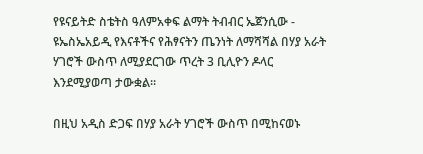የዩናይትድ ስቴትስ ዓለምአቀፍ ልማት ትብብር ኤጀንሲው - ዩኤስኤአይዲ የእናቶችና የሕፃናትን ጤንነት ለማሻሻል በሃያ አራት ሃገሮች ውስጥ ለሚያደርገው ጥረት 3 ቢሊዮን ዶላር እንደሚያወጣ ታውቋል፡፡

በዚህ አዲስ ድጋፍ በሃያ አራት ሃገሮች ውስጥ በሚከናወኑ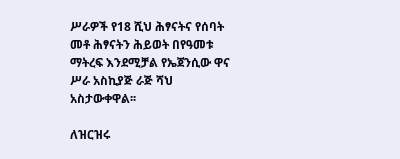ሥራዎች የ18 ሺህ ሕፃናትና የሰባት መቶ ሕፃናትን ሕይወት በየዓመቱ ማትረፍ እንደሚቻል የኤጀንሲው ዋና ሥራ አስኪያጅ ራጅ ሻህ አስታውቀዋል፡፡

ለዝርዝሩ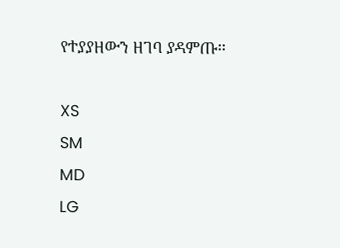የተያያዘውን ዘገባ ያዳምጡ፡፡

XS
SM
MD
LG